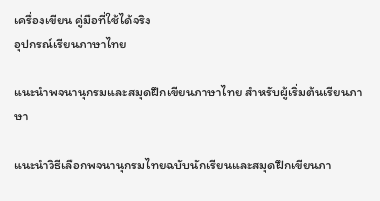เครื่องเขียน คู่มือที่ใช้ได้จริง
อุปกรณ์เรียนภาษาไทย

แนะนำพจนานุกรมและสมุดฝึกเขียนภาษาไทย สำหรับผู้เริ่มต้นเรียนภาษา

แนะนำวิธีเลือกพจนานุกรมไทยฉบับนักเรียนและสมุดฝึกเขียนภา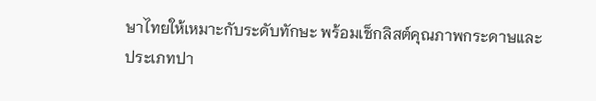ษาไทยให้เหมาะกับระดับทักษะ พร้อมเช็กลิสต์คุณภาพกระดาษและประเภทปา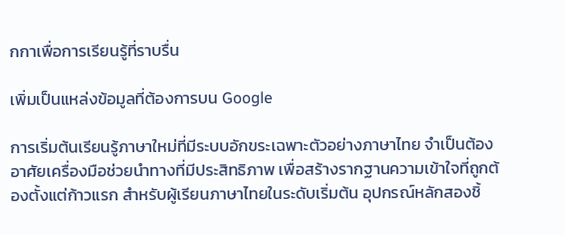กกาเพื่อการเรียนรู้ที่ราบรื่น

เพิ่มเป็นแหล่งข้อมูลที่ต้องการบน Google

การเริ่มต้นเรียนรู้ภาษาใหม่ที่มีระบบอักขระเฉพาะตัวอย่างภาษาไทย จำเป็นต้องอาศัยเครื่องมือช่วยนำทางที่มีประสิทธิภาพ เพื่อสร้างรากฐานความเข้าใจที่ถูกต้องตั้งแต่ก้าวแรก สำหรับผู้เรียนภาษาไทยในระดับเริ่มต้น อุปกรณ์หลักสองชิ้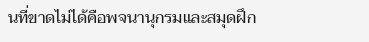นที่ขาดไม่ได้คือพจนานุกรมและสมุดฝึก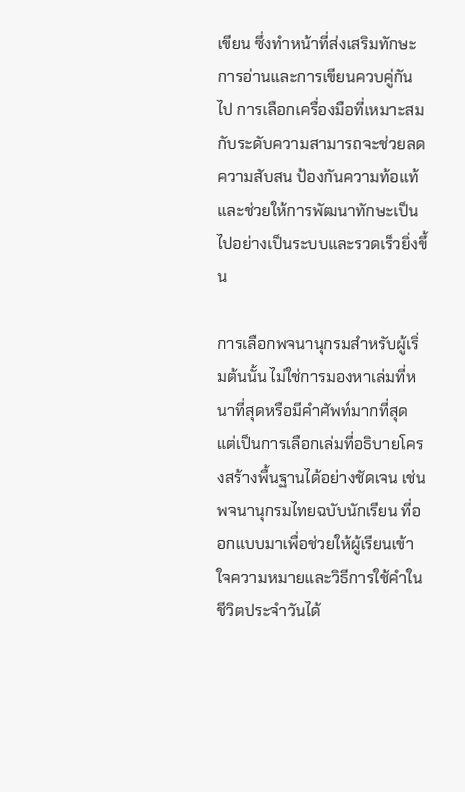เขียน ซึ่งทำหน้าที่ส่งเสริมทักษะการอ่านและการเขียนควบคู่กันไป การเลือกเครื่องมือที่เหมาะสมกับระดับความสามารถจะช่วยลดความสับสน ป้องกันความท้อแท้ และช่วยให้การพัฒนาทักษะเป็นไปอย่างเป็นระบบและรวดเร็วยิ่งขึ้น

การเลือกพจนานุกรมสำหรับผู้เริ่มต้นนั้น ไม่ใช่การมองหาเล่มที่หนาที่สุดหรือมีคำศัพท์มากที่สุด แต่เป็นการเลือกเล่มที่อธิบายโครงสร้างพื้นฐานได้อย่างชัดเจน เช่น พจนานุกรมไทยฉบับนักเรียน ที่ออกแบบมาเพื่อช่วยให้ผู้เรียนเข้าใจความหมายและวิธีการใช้คำในชีวิตประจำวันได้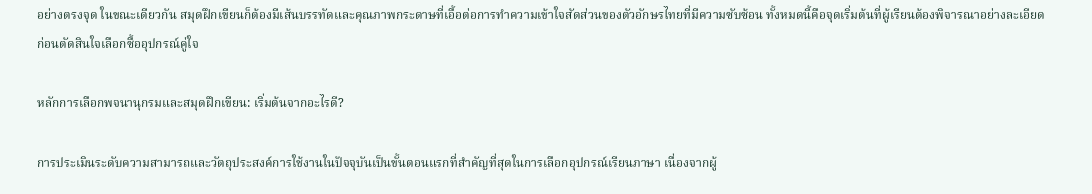อย่างตรงจุด ในขณะเดียวกัน สมุดฝึกเขียนก็ต้องมีเส้นบรรทัดและคุณภาพกระดาษที่เอื้อต่อการทำความเข้าใจสัดส่วนของตัวอักษรไทยที่มีความซับซ้อน ทั้งหมดนี้คือจุดเริ่มต้นที่ผู้เรียนต้องพิจารณาอย่างละเอียดก่อนตัดสินใจเลือกซื้ออุปกรณ์คู่ใจ

หลักการเลือกพจนานุกรมและสมุดฝึกเขียน: เริ่มต้นจากอะไรดี?

การประเมินระดับความสามารถและวัตถุประสงค์การใช้งานในปัจจุบันเป็นขั้นตอนแรกที่สำคัญที่สุดในการเลือกอุปกรณ์เรียนภาษา เนื่องจากผู้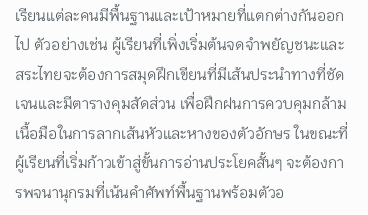เรียนแต่ละคนมีพื้นฐานและเป้าหมายที่แตกต่างกันออกไป ตัวอย่างเช่น ผู้เรียนที่เพิ่งเริ่มต้นจดจำพยัญชนะและสระไทยจะต้องการสมุดฝึกเขียนที่มีเส้นประนำทางที่ชัดเจนและมีตารางคุมสัดส่วน เพื่อฝึกฝนการควบคุมกล้ามเนื้อมือในการลากเส้นหัวและหางของตัวอักษร ในขณะที่ผู้เรียนที่เริ่มก้าวเข้าสู่ขั้นการอ่านประโยคสั้นๆ จะต้องการพจนานุกรมที่เน้นคำศัพท์พื้นฐานพร้อมตัวอ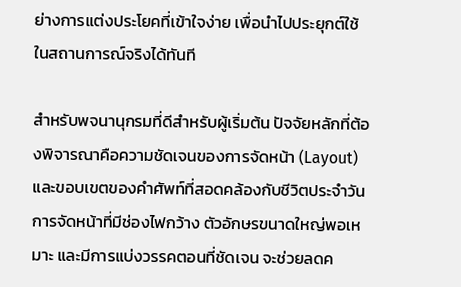ย่างการแต่งประโยคที่เข้าใจง่าย เพื่อนำไปประยุกต์ใช้ในสถานการณ์จริงได้ทันที

สำหรับพจนานุกรมที่ดีสำหรับผู้เริ่มต้น ปัจจัยหลักที่ต้องพิจารณาคือความชัดเจนของการจัดหน้า (Layout) และขอบเขตของคำศัพท์ที่สอดคล้องกับชีวิตประจำวัน การจัดหน้าที่มีช่องไฟกว้าง ตัวอักษรขนาดใหญ่พอเหมาะ และมีการแบ่งวรรคตอนที่ชัดเจน จะช่วยลดค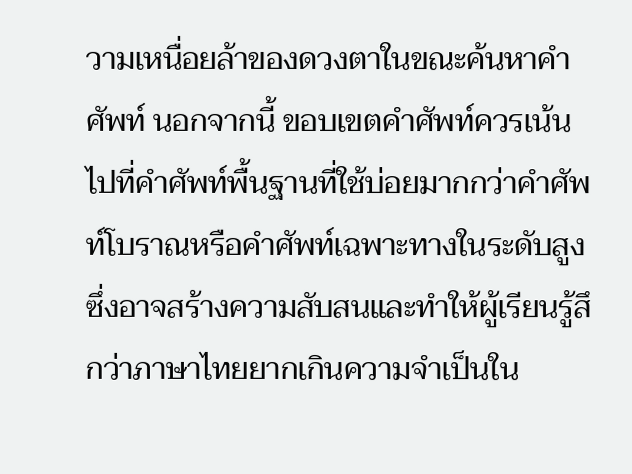วามเหนื่อยล้าของดวงตาในขณะค้นหาคำศัพท์ นอกจากนี้ ขอบเขตคำศัพท์ควรเน้นไปที่คำศัพท์พื้นฐานที่ใช้บ่อยมากกว่าคำศัพท์โบราณหรือคำศัพท์เฉพาะทางในระดับสูง ซึ่งอาจสร้างความสับสนและทำให้ผู้เรียนรู้สึกว่าภาษาไทยยากเกินความจำเป็นใน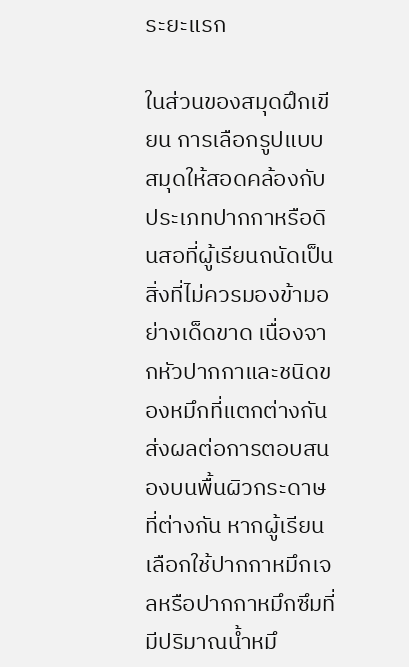ระยะแรก

ในส่วนของสมุดฝึกเขียน การเลือกรูปแบบสมุดให้สอดคล้องกับประเภทปากกาหรือดินสอที่ผู้เรียนถนัดเป็นสิ่งที่ไม่ควรมองข้ามอย่างเด็ดขาด เนื่องจากหัวปากกาและชนิดของหมึกที่แตกต่างกันส่งผลต่อการตอบสนองบนพื้นผิวกระดาษที่ต่างกัน หากผู้เรียนเลือกใช้ปากกาหมึกเจลหรือปากกาหมึกซึมที่มีปริมาณน้ำหมึ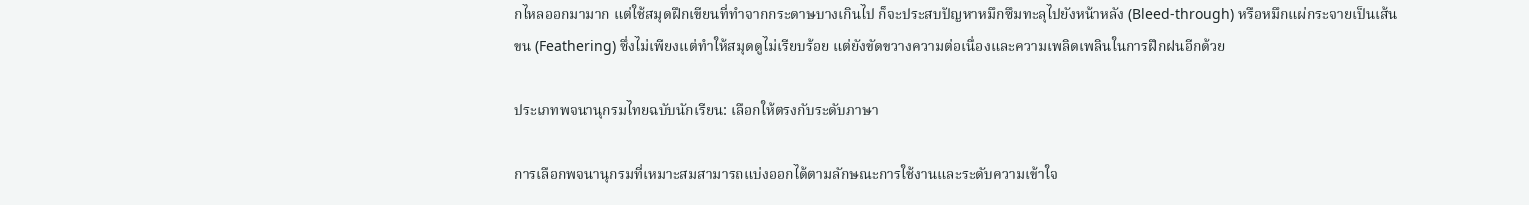กไหลออกมามาก แต่ใช้สมุดฝึกเขียนที่ทำจากกระดาษบางเกินไป ก็จะประสบปัญหาหมึกซึมทะลุไปยังหน้าหลัง (Bleed-through) หรือหมึกแผ่กระจายเป็นเส้นขน (Feathering) ซึ่งไม่เพียงแต่ทำให้สมุดดูไม่เรียบร้อย แต่ยังขัดขวางความต่อเนื่องและความเพลิดเพลินในการฝึกฝนอีกด้วย

ประเภทพจนานุกรมไทยฉบับนักเรียน: เลือกให้ตรงกับระดับภาษา

การเลือกพจนานุกรมที่เหมาะสมสามารถแบ่งออกได้ตามลักษณะการใช้งานและระดับความเข้าใจ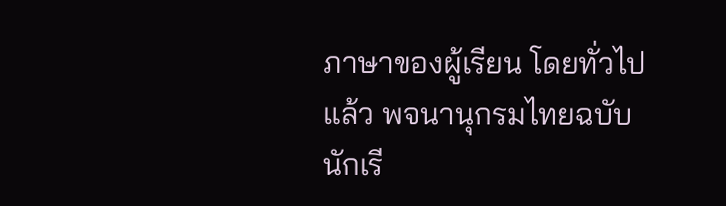ภาษาของผู้เรียน โดยทั่วไปแล้ว พจนานุกรมไทยฉบับนักเรี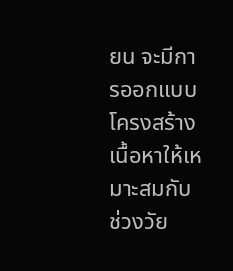ยน จะมีการออกแบบโครงสร้างเนื้อหาให้เหมาะสมกับช่วงวัย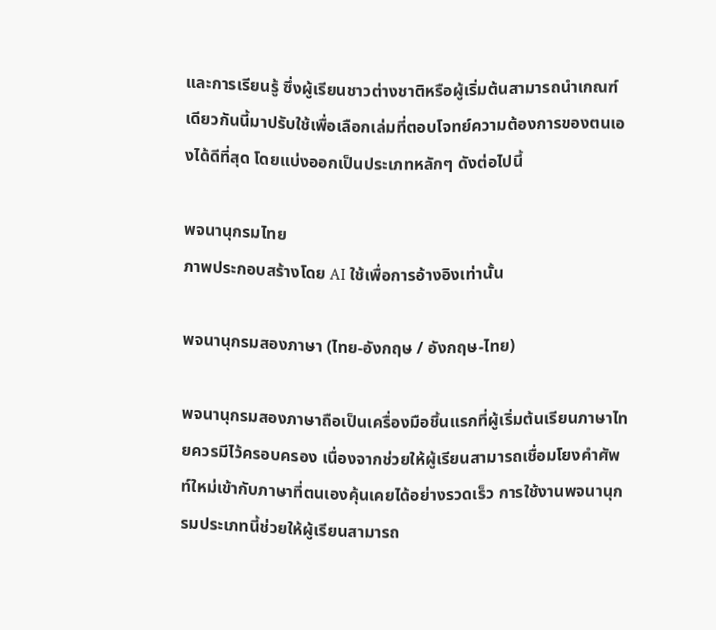และการเรียนรู้ ซึ่งผู้เรียนชาวต่างชาติหรือผู้เริ่มต้นสามารถนำเกณฑ์เดียวกันนี้มาปรับใช้เพื่อเลือกเล่มที่ตอบโจทย์ความต้องการของตนเองได้ดีที่สุด โดยแบ่งออกเป็นประเภทหลักๆ ดังต่อไปนี้

พจนานุกรมไทย
ภาพประกอบสร้างโดย AI ใช้เพื่อการอ้างอิงเท่านั้น

พจนานุกรมสองภาษา (ไทย-อังกฤษ / อังกฤษ-ไทย)

พจนานุกรมสองภาษาถือเป็นเครื่องมือชิ้นแรกที่ผู้เริ่มต้นเรียนภาษาไทยควรมีไว้ครอบครอง เนื่องจากช่วยให้ผู้เรียนสามารถเชื่อมโยงคำศัพท์ใหม่เข้ากับภาษาที่ตนเองคุ้นเคยได้อย่างรวดเร็ว การใช้งานพจนานุกรมประเภทนี้ช่วยให้ผู้เรียนสามารถ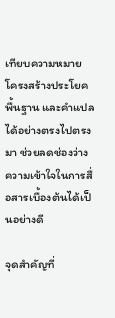เทียบความหมาย โครงสร้างประโยคพื้นฐาน และคำแปลได้อย่างตรงไปตรงมา ช่วยลดช่องว่างความเข้าใจในการสื่อสารเบื้องต้นได้เป็นอย่างดี

จุดสำคัญที่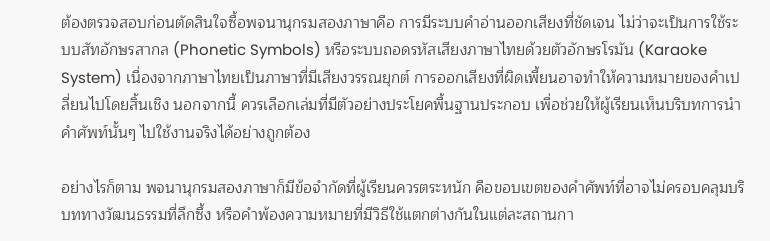ต้องตรวจสอบก่อนตัดสินใจซื้อพจนานุกรมสองภาษาคือ การมีระบบคำอ่านออกเสียงที่ชัดเจน ไม่ว่าจะเป็นการใช้ระบบสัทอักษรสากล (Phonetic Symbols) หรือระบบถอดรหัสเสียงภาษาไทยด้วยตัวอักษรโรมัน (Karaoke System) เนื่องจากภาษาไทยเป็นภาษาที่มีเสียงวรรณยุกต์ การออกเสียงที่ผิดเพี้ยนอาจทำให้ความหมายของคำเปลี่ยนไปโดยสิ้นเชิง นอกจากนี้ ควรเลือกเล่มที่มีตัวอย่างประโยคพื้นฐานประกอบ เพื่อช่วยให้ผู้เรียนเห็นบริบทการนำคำศัพท์นั้นๆ ไปใช้งานจริงได้อย่างถูกต้อง

อย่างไรก็ตาม พจนานุกรมสองภาษาก็มีข้อจำกัดที่ผู้เรียนควรตระหนัก คือขอบเขตของคำศัพท์ที่อาจไม่ครอบคลุมบริบททางวัฒนธรรมที่ลึกซึ้ง หรือคำพ้องความหมายที่มีวิธีใช้แตกต่างกันในแต่ละสถานกา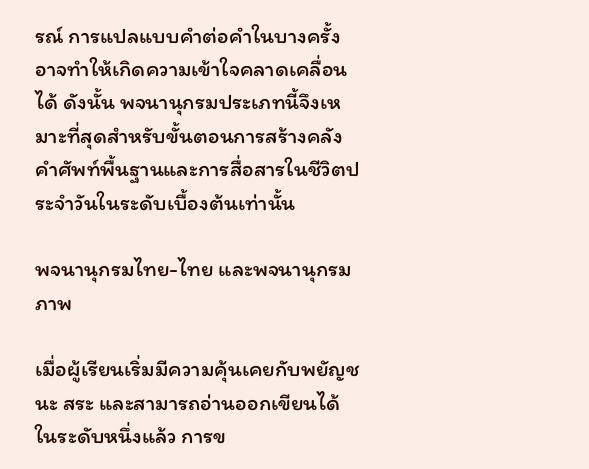รณ์ การแปลแบบคำต่อคำในบางครั้งอาจทำให้เกิดความเข้าใจคลาดเคลื่อนได้ ดังนั้น พจนานุกรมประเภทนี้จึงเหมาะที่สุดสำหรับขั้นตอนการสร้างคลังคำศัพท์พื้นฐานและการสื่อสารในชีวิตประจำวันในระดับเบื้องต้นเท่านั้น

พจนานุกรมไทย-ไทย และพจนานุกรมภาพ

เมื่อผู้เรียนเริ่มมีความคุ้นเคยกับพยัญชนะ สระ และสามารถอ่านออกเขียนได้ในระดับหนึ่งแล้ว การข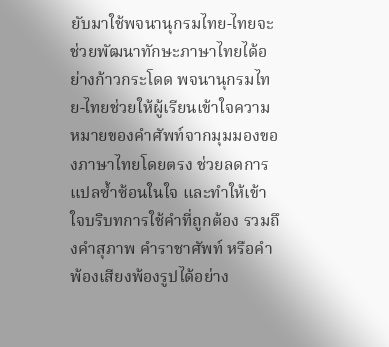ยับมาใช้พจนานุกรมไทย-ไทยจะช่วยพัฒนาทักษะภาษาไทยได้อย่างก้าวกระโดด พจนานุกรมไทย-ไทยช่วยให้ผู้เรียนเข้าใจความหมายของคำศัพท์จากมุมมองของภาษาไทยโดยตรง ช่วยลดการแปลซ้ำซ้อนในใจ และทำให้เข้าใจบริบทการใช้คำที่ถูกต้อง รวมถึงคำสุภาพ คำราชาศัพท์ หรือคำพ้องเสียงพ้องรูปได้อย่าง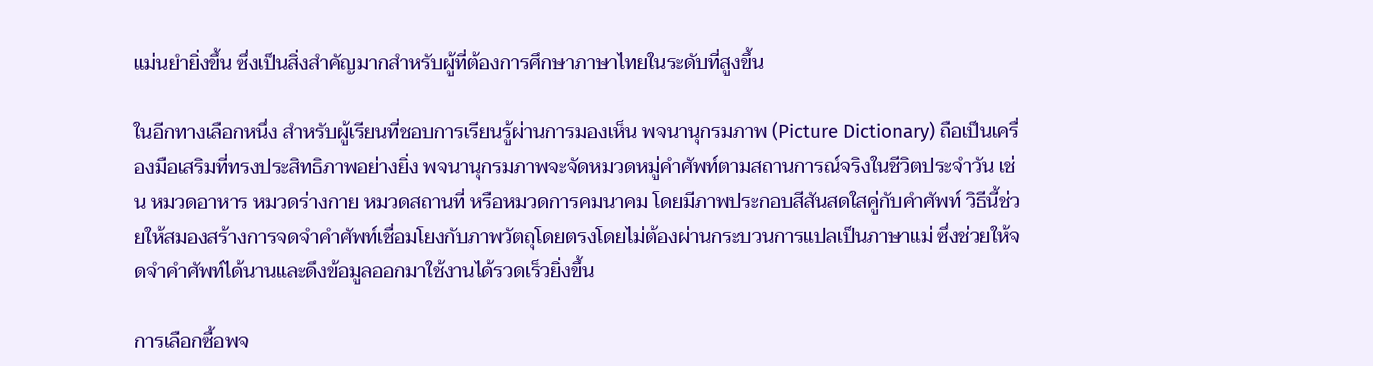แม่นยำยิ่งขึ้น ซึ่งเป็นสิ่งสำคัญมากสำหรับผู้ที่ต้องการศึกษาภาษาไทยในระดับที่สูงขึ้น

ในอีกทางเลือกหนึ่ง สำหรับผู้เรียนที่ชอบการเรียนรู้ผ่านการมองเห็น พจนานุกรมภาพ (Picture Dictionary) ถือเป็นเครื่องมือเสริมที่ทรงประสิทธิภาพอย่างยิ่ง พจนานุกรมภาพจะจัดหมวดหมู่คำศัพท์ตามสถานการณ์จริงในชีวิตประจำวัน เช่น หมวดอาหาร หมวดร่างกาย หมวดสถานที่ หรือหมวดการคมนาคม โดยมีภาพประกอบสีสันสดใสคู่กับคำศัพท์ วิธีนี้ช่วยให้สมองสร้างการจดจำคำศัพท์เชื่อมโยงกับภาพวัตถุโดยตรงโดยไม่ต้องผ่านกระบวนการแปลเป็นภาษาแม่ ซึ่งช่วยให้จดจำคำศัพท์ได้นานและดึงข้อมูลออกมาใช้งานได้รวดเร็วยิ่งขึ้น

การเลือกซื้อพจ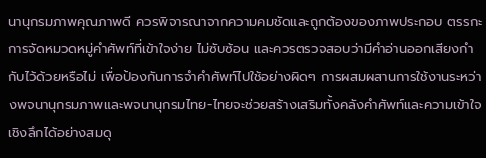นานุกรมภาพคุณภาพดี ควรพิจารณาจากความคมชัดและถูกต้องของภาพประกอบ ตรรกะการจัดหมวดหมู่คำศัพท์ที่เข้าใจง่าย ไม่ซับซ้อน และควรตรวจสอบว่ามีคำอ่านออกเสียงกำกับไว้ด้วยหรือไม่ เพื่อป้องกันการจำคำศัพท์ไปใช้อย่างผิดๆ การผสมผสานการใช้งานระหว่างพจนานุกรมภาพและพจนานุกรมไทย-ไทยจะช่วยสร้างเสริมทั้งคลังคำศัพท์และความเข้าใจเชิงลึกได้อย่างสมดุ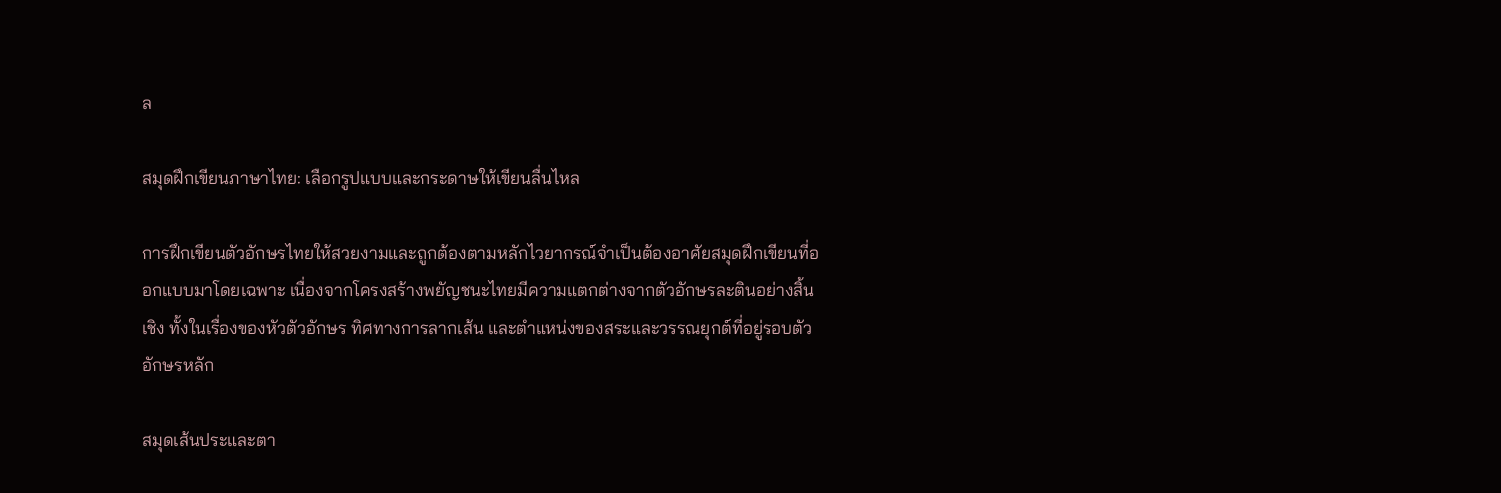ล

สมุดฝึกเขียนภาษาไทย: เลือกรูปแบบและกระดาษให้เขียนลื่นไหล

การฝึกเขียนตัวอักษรไทยให้สวยงามและถูกต้องตามหลักไวยากรณ์จำเป็นต้องอาศัยสมุดฝึกเขียนที่ออกแบบมาโดยเฉพาะ เนื่องจากโครงสร้างพยัญชนะไทยมีความแตกต่างจากตัวอักษรละตินอย่างสิ้นเชิง ทั้งในเรื่องของหัวตัวอักษร ทิศทางการลากเส้น และตำแหน่งของสระและวรรณยุกต์ที่อยู่รอบตัวอักษรหลัก

สมุดเส้นประและตา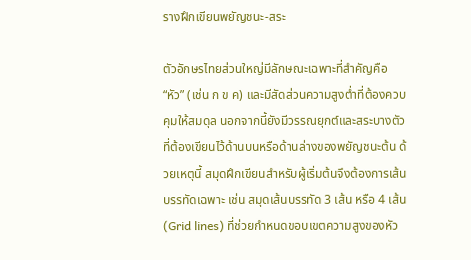รางฝึกเขียนพยัญชนะ-สระ

ตัวอักษรไทยส่วนใหญ่มีลักษณะเฉพาะที่สำคัญคือ “หัว” (เช่น ก ข ค) และมีสัดส่วนความสูงต่ำที่ต้องควบคุมให้สมดุล นอกจากนี้ยังมีวรรณยุกต์และสระบางตัวที่ต้องเขียนไว้ด้านบนหรือด้านล่างของพยัญชนะต้น ด้วยเหตุนี้ สมุดฝึกเขียนสำหรับผู้เริ่มต้นจึงต้องการเส้นบรรทัดเฉพาะ เช่น สมุดเส้นบรรทัด 3 เส้น หรือ 4 เส้น (Grid lines) ที่ช่วยกำหนดขอบเขตความสูงของหัว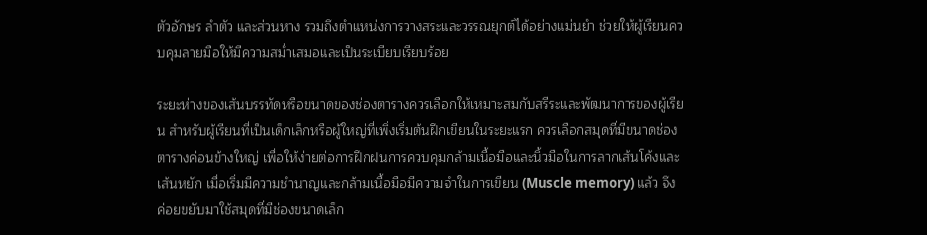ตัวอักษร ลำตัว และส่วนหาง รวมถึงตำแหน่งการวางสระและวรรณยุกต์ได้อย่างแม่นยำ ช่วยให้ผู้เรียนควบคุมลายมือให้มีความสม่ำเสมอและเป็นระเบียบเรียบร้อย

ระยะห่างของเส้นบรรทัดหรือขนาดของช่องตารางควรเลือกให้เหมาะสมกับสรีระและพัฒนาการของผู้เรียน สำหรับผู้เรียนที่เป็นเด็กเล็กหรือผู้ใหญ่ที่เพิ่งเริ่มต้นฝึกเขียนในระยะแรก ควรเลือกสมุดที่มีขนาดช่องตารางค่อนข้างใหญ่ เพื่อให้ง่ายต่อการฝึกฝนการควบคุมกล้ามเนื้อมือและนิ้วมือในการลากเส้นโค้งและเส้นหยัก เมื่อเริ่มมีความชำนาญและกล้ามเนื้อมือมีความจำในการเขียน (Muscle memory) แล้ว จึงค่อยขยับมาใช้สมุดที่มีช่องขนาดเล็ก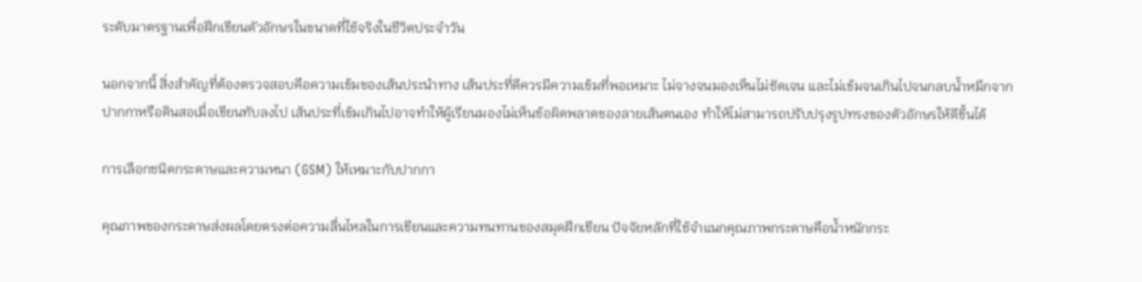ระดับมาตรฐานเพื่อฝึกเขียนตัวอักษรในขนาดที่ใช้จริงในชีวิตประจำวัน

นอกจากนี้ สิ่งสำคัญที่ต้องตรวจสอบคือความเข้มของเส้นประนำทาง เส้นประที่ดีควรมีความเข้มที่พอเหมาะ ไม่จางจนมองเห็นไม่ชัดเจน และไม่เข้มจนเกินไปจนกลบน้ำหมึกจากปากกาหรือดินสอเมื่อเขียนทับลงไป เส้นประที่เข้มเกินไปอาจทำให้ผู้เรียนมองไม่เห็นข้อผิดพลาดของลายเส้นตนเอง ทำให้ไม่สามารถปรับปรุงรูปทรงของตัวอักษรให้ดีขึ้นได้

การเลือกชนิดกระดาษและความหนา (GSM) ให้เหมาะกับปากกา

คุณภาพของกระดาษส่งผลโดยตรงต่อความลื่นไหลในการเขียนและความทนทานของสมุดฝึกเขียน ปัจจัยหลักที่ใช้จำแนกคุณภาพกระดาษคือน้ำหนักกระ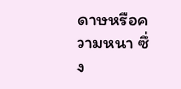ดาษหรือความหนา ซึ่ง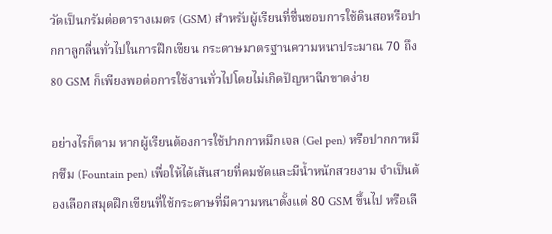วัดเป็นกรัมต่อตารางเมตร (GSM) สำหรับผู้เรียนที่ชื่นชอบการใช้ดินสอหรือปากกาลูกลื่นทั่วไปในการฝึกเขียน กระดาษมาตรฐานความหนาประมาณ 70 ถึง 80 GSM ก็เพียงพอต่อการใช้งานทั่วไปโดยไม่เกิดปัญหาฉีกขาดง่าย

อย่างไรก็ตาม หากผู้เรียนต้องการใช้ปากกาหมึกเจล (Gel pen) หรือปากกาหมึกซึม (Fountain pen) เพื่อให้ได้เส้นสายที่คมชัดและมีน้ำหนักสวยงาม จำเป็นต้องเลือกสมุดฝึกเขียนที่ใช้กระดาษที่มีความหนาตั้งแต่ 80 GSM ขึ้นไป หรือเลื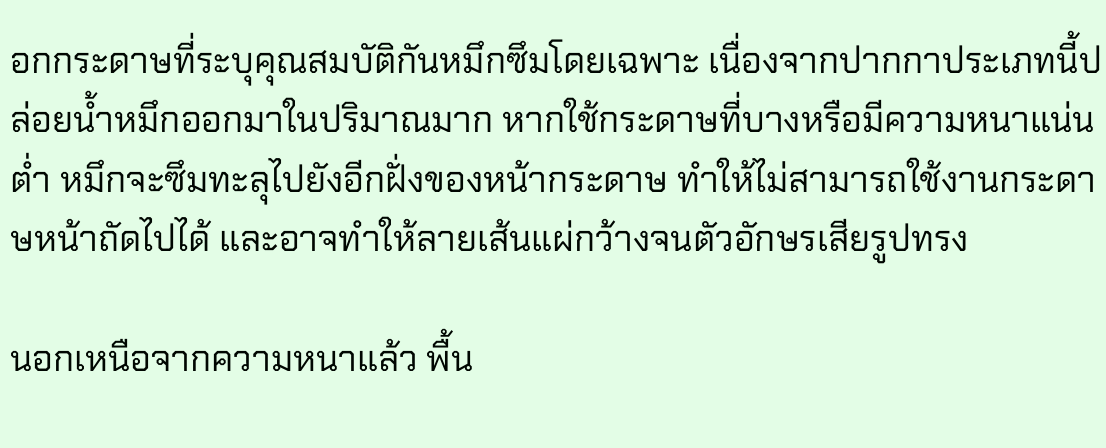อกกระดาษที่ระบุคุณสมบัติกันหมึกซึมโดยเฉพาะ เนื่องจากปากกาประเภทนี้ปล่อยน้ำหมึกออกมาในปริมาณมาก หากใช้กระดาษที่บางหรือมีความหนาแน่นต่ำ หมึกจะซึมทะลุไปยังอีกฝั่งของหน้ากระดาษ ทำให้ไม่สามารถใช้งานกระดาษหน้าถัดไปได้ และอาจทำให้ลายเส้นแผ่กว้างจนตัวอักษรเสียรูปทรง

นอกเหนือจากความหนาแล้ว พื้น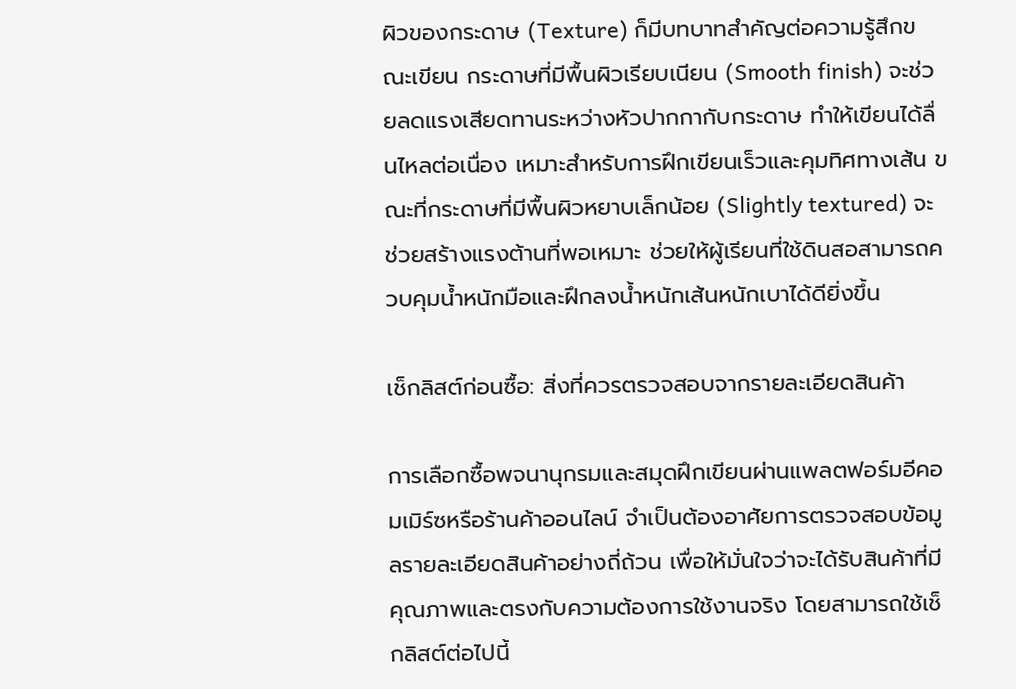ผิวของกระดาษ (Texture) ก็มีบทบาทสำคัญต่อความรู้สึกขณะเขียน กระดาษที่มีพื้นผิวเรียบเนียน (Smooth finish) จะช่วยลดแรงเสียดทานระหว่างหัวปากกากับกระดาษ ทำให้เขียนได้ลื่นไหลต่อเนื่อง เหมาะสำหรับการฝึกเขียนเร็วและคุมทิศทางเส้น ขณะที่กระดาษที่มีพื้นผิวหยาบเล็กน้อย (Slightly textured) จะช่วยสร้างแรงต้านที่พอเหมาะ ช่วยให้ผู้เรียนที่ใช้ดินสอสามารถควบคุมน้ำหนักมือและฝึกลงน้ำหนักเส้นหนักเบาได้ดียิ่งขึ้น

เช็กลิสต์ก่อนซื้อ: สิ่งที่ควรตรวจสอบจากรายละเอียดสินค้า

การเลือกซื้อพจนานุกรมและสมุดฝึกเขียนผ่านแพลตฟอร์มอีคอมเมิร์ซหรือร้านค้าออนไลน์ จำเป็นต้องอาศัยการตรวจสอบข้อมูลรายละเอียดสินค้าอย่างถี่ถ้วน เพื่อให้มั่นใจว่าจะได้รับสินค้าที่มีคุณภาพและตรงกับความต้องการใช้งานจริง โดยสามารถใช้เช็กลิสต์ต่อไปนี้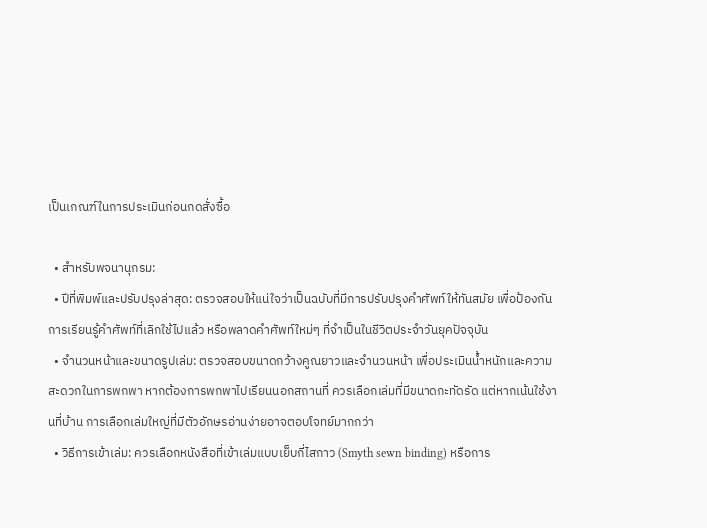เป็นเกณฑ์ในการประเมินก่อนกดสั่งซื้อ

  • สำหรับพจนานุกรม:
  • ปีที่พิมพ์และปรับปรุงล่าสุด: ตรวจสอบให้แน่ใจว่าเป็นฉบับที่มีการปรับปรุงคำศัพท์ให้ทันสมัย เพื่อป้องกันการเรียนรู้คำศัพท์ที่เลิกใช้ไปแล้ว หรือพลาดคำศัพท์ใหม่ๆ ที่จำเป็นในชีวิตประจำวันยุคปัจจุบัน
  • จำนวนหน้าและขนาดรูปเล่ม: ตรวจสอบขนาดกว้างคูณยาวและจำนวนหน้า เพื่อประเมินน้ำหนักและความสะดวกในการพกพา หากต้องการพกพาไปเรียนนอกสถานที่ ควรเลือกเล่มที่มีขนาดกะทัดรัด แต่หากเน้นใช้งานที่บ้าน การเลือกเล่มใหญ่ที่มีตัวอักษรอ่านง่ายอาจตอบโจทย์มากกว่า
  • วิธีการเข้าเล่ม: ควรเลือกหนังสือที่เข้าเล่มแบบเย็บกี่ไสกาว (Smyth sewn binding) หรือการ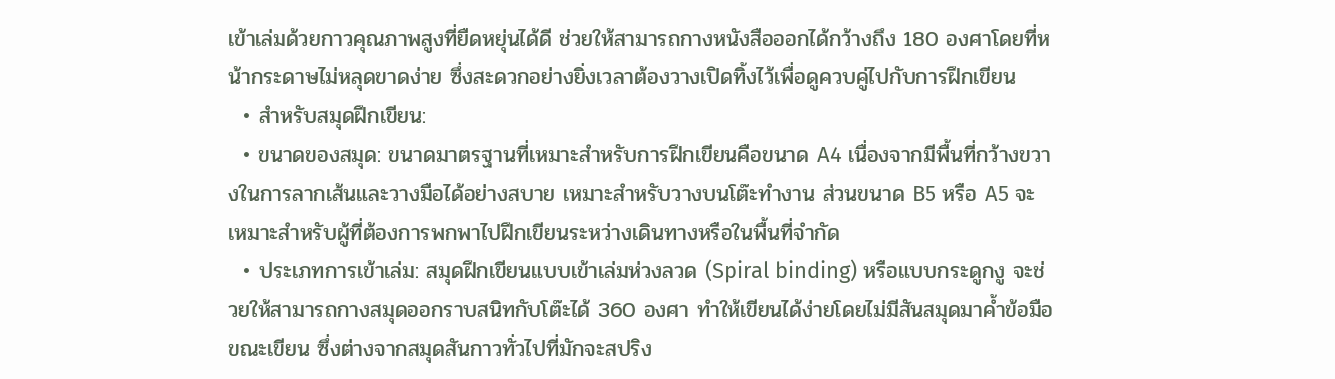เข้าเล่มด้วยกาวคุณภาพสูงที่ยืดหยุ่นได้ดี ช่วยให้สามารถกางหนังสือออกได้กว้างถึง 180 องศาโดยที่หน้ากระดาษไม่หลุดขาดง่าย ซึ่งสะดวกอย่างยิ่งเวลาต้องวางเปิดทิ้งไว้เพื่อดูควบคู่ไปกับการฝึกเขียน
  • สำหรับสมุดฝึกเขียน:
  • ขนาดของสมุด: ขนาดมาตรฐานที่เหมาะสำหรับการฝึกเขียนคือขนาด A4 เนื่องจากมีพื้นที่กว้างขวางในการลากเส้นและวางมือได้อย่างสบาย เหมาะสำหรับวางบนโต๊ะทำงาน ส่วนขนาด B5 หรือ A5 จะเหมาะสำหรับผู้ที่ต้องการพกพาไปฝึกเขียนระหว่างเดินทางหรือในพื้นที่จำกัด
  • ประเภทการเข้าเล่ม: สมุดฝึกเขียนแบบเข้าเล่มห่วงลวด (Spiral binding) หรือแบบกระดูกงู จะช่วยให้สามารถกางสมุดออกราบสนิทกับโต๊ะได้ 360 องศา ทำให้เขียนได้ง่ายโดยไม่มีสันสมุดมาค้ำข้อมือขณะเขียน ซึ่งต่างจากสมุดสันกาวทั่วไปที่มักจะสปริง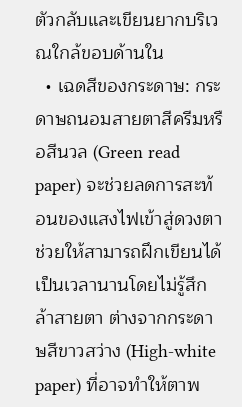ตัวกลับและเขียนยากบริเวณใกล้ขอบด้านใน
  • เฉดสีของกระดาษ: กระดาษถนอมสายตาสีครีมหรือสีนวล (Green read paper) จะช่วยลดการสะท้อนของแสงไฟเข้าสู่ดวงตา ช่วยให้สามารถฝึกเขียนได้เป็นเวลานานโดยไม่รู้สึกล้าสายตา ต่างจากกระดาษสีขาวสว่าง (High-white paper) ที่อาจทำให้ตาพ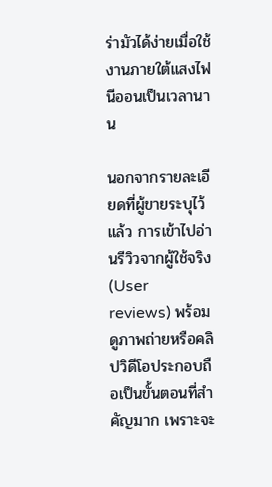ร่ามัวได้ง่ายเมื่อใช้งานภายใต้แสงไฟนีออนเป็นเวลานาน

นอกจากรายละเอียดที่ผู้ขายระบุไว้แล้ว การเข้าไปอ่านรีวิวจากผู้ใช้จริง (User reviews) พร้อมดูภาพถ่ายหรือคลิปวิดีโอประกอบถือเป็นขั้นตอนที่สำคัญมาก เพราะจะ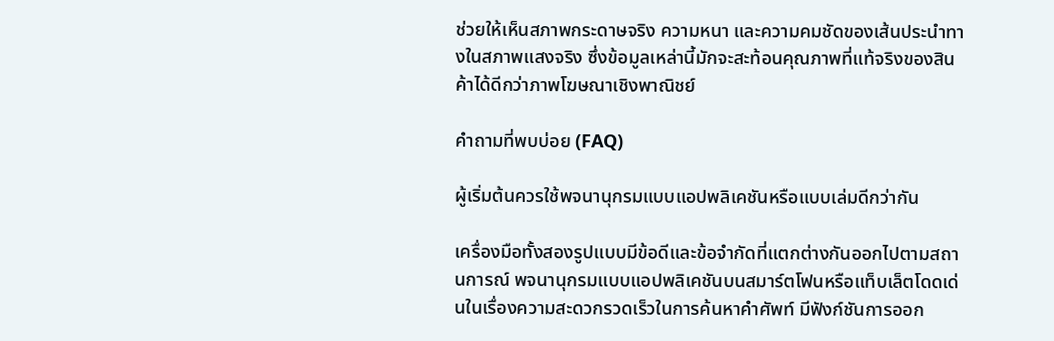ช่วยให้เห็นสภาพกระดาษจริง ความหนา และความคมชัดของเส้นประนำทางในสภาพแสงจริง ซึ่งข้อมูลเหล่านี้มักจะสะท้อนคุณภาพที่แท้จริงของสินค้าได้ดีกว่าภาพโฆษณาเชิงพาณิชย์

คำถามที่พบบ่อย (FAQ)

ผู้เริ่มต้นควรใช้พจนานุกรมแบบแอปพลิเคชันหรือแบบเล่มดีกว่ากัน

เครื่องมือทั้งสองรูปแบบมีข้อดีและข้อจำกัดที่แตกต่างกันออกไปตามสถานการณ์ พจนานุกรมแบบแอปพลิเคชันบนสมาร์ตโฟนหรือแท็บเล็ตโดดเด่นในเรื่องความสะดวกรวดเร็วในการค้นหาคำศัพท์ มีฟังก์ชันการออก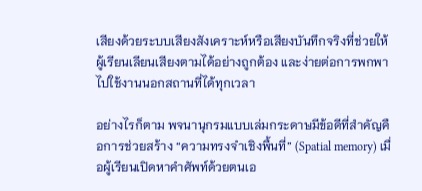เสียงด้วยระบบเสียงสังเคราะห์หรือเสียงบันทึกจริงที่ช่วยให้ผู้เรียนเลียนเสียงตามได้อย่างถูกต้อง และง่ายต่อการพกพาไปใช้งานนอกสถานที่ได้ทุกเวลา

อย่างไรก็ตาม พจนานุกรมแบบเล่มกระดาษมีข้อดีที่สำคัญคือการช่วยสร้าง “ความทรงจำเชิงพื้นที่” (Spatial memory) เมื่อผู้เรียนเปิดหาคำศัพท์ด้วยตนเอ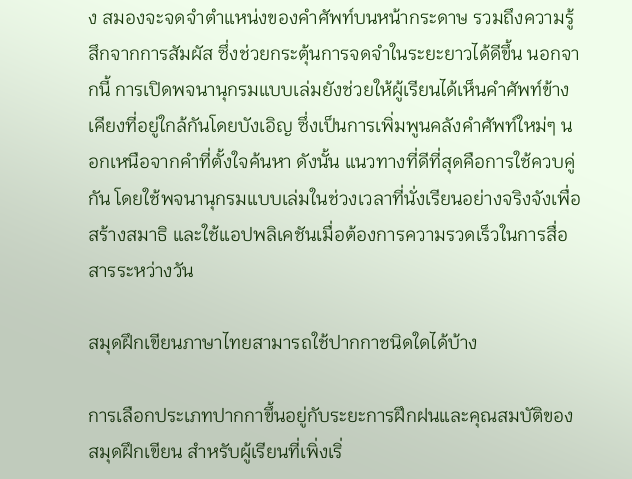ง สมองจะจดจำตำแหน่งของคำศัพท์บนหน้ากระดาษ รวมถึงความรู้สึกจากการสัมผัส ซึ่งช่วยกระตุ้นการจดจำในระยะยาวได้ดีขึ้น นอกจากนี้ การเปิดพจนานุกรมแบบเล่มยังช่วยให้ผู้เรียนได้เห็นคำศัพท์ข้างเคียงที่อยู่ใกล้กันโดยบังเอิญ ซึ่งเป็นการเพิ่มพูนคลังคำศัพท์ใหม่ๆ นอกเหนือจากคำที่ตั้งใจค้นหา ดังนั้น แนวทางที่ดีที่สุดคือการใช้ควบคู่กัน โดยใช้พจนานุกรมแบบเล่มในช่วงเวลาที่นั่งเรียนอย่างจริงจังเพื่อสร้างสมาธิ และใช้แอปพลิเคชันเมื่อต้องการความรวดเร็วในการสื่อสารระหว่างวัน

สมุดฝึกเขียนภาษาไทยสามารถใช้ปากกาชนิดใดได้บ้าง

การเลือกประเภทปากกาขึ้นอยู่กับระยะการฝึกฝนและคุณสมบัติของสมุดฝึกเขียน สำหรับผู้เรียนที่เพิ่งเริ่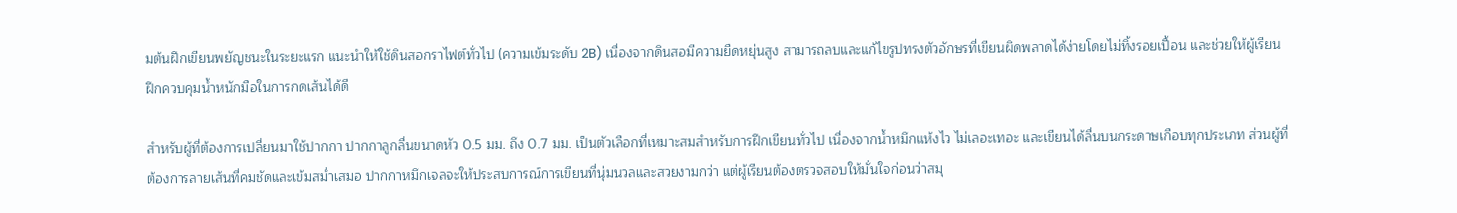มต้นฝึกเขียนพยัญชนะในระยะแรก แนะนำให้ใช้ดินสอกราไฟต์ทั่วไป (ความเข้มระดับ 2B) เนื่องจากดินสอมีความยืดหยุ่นสูง สามารถลบและแก้ไขรูปทรงตัวอักษรที่เขียนผิดพลาดได้ง่ายโดยไม่ทิ้งรอยเปื้อน และช่วยให้ผู้เรียนฝึกควบคุมน้ำหนักมือในการกดเส้นได้ดี

สำหรับผู้ที่ต้องการเปลี่ยนมาใช้ปากกา ปากกาลูกลื่นขนาดหัว 0.5 มม. ถึง 0.7 มม. เป็นตัวเลือกที่เหมาะสมสำหรับการฝึกเขียนทั่วไป เนื่องจากน้ำหมึกแห้งไว ไม่เลอะเทอะ และเขียนได้ลื่นบนกระดาษเกือบทุกประเภท ส่วนผู้ที่ต้องการลายเส้นที่คมชัดและเข้มสม่ำเสมอ ปากกาหมึกเจลจะให้ประสบการณ์การเขียนที่นุ่มนวลและสวยงามกว่า แต่ผู้เรียนต้องตรวจสอบให้มั่นใจก่อนว่าสมุ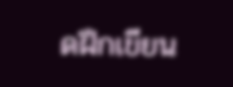ดฝึกเขียน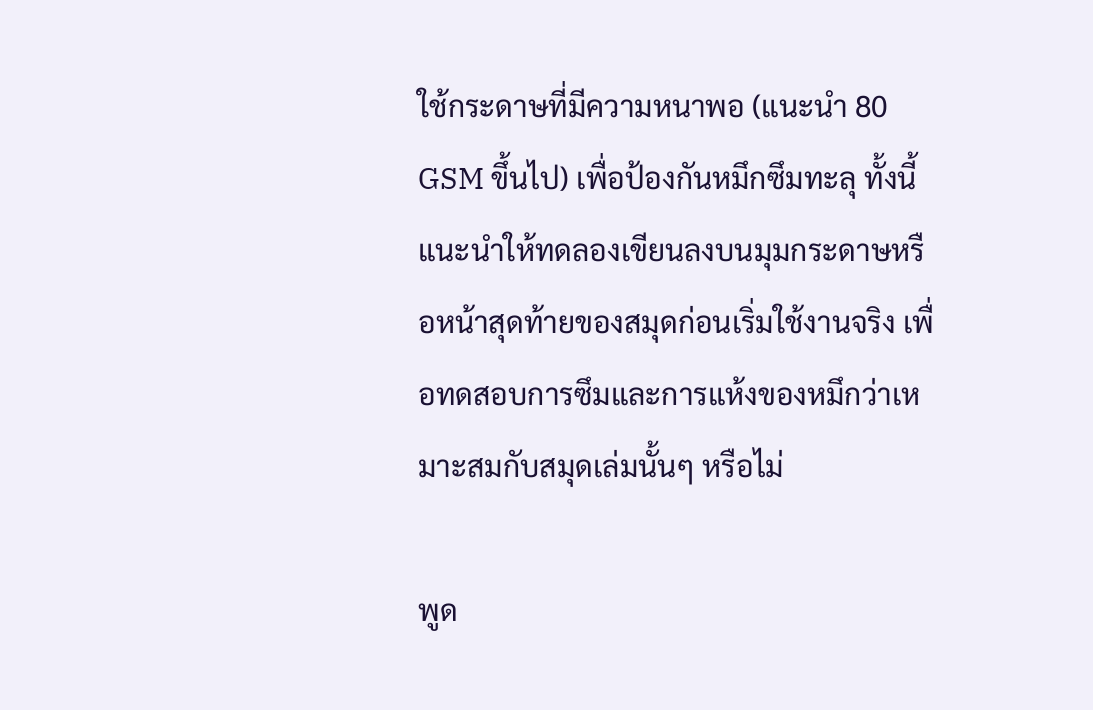ใช้กระดาษที่มีความหนาพอ (แนะนำ 80 GSM ขึ้นไป) เพื่อป้องกันหมึกซึมทะลุ ทั้งนี้ แนะนำให้ทดลองเขียนลงบนมุมกระดาษหรือหน้าสุดท้ายของสมุดก่อนเริ่มใช้งานจริง เพื่อทดสอบการซึมและการแห้งของหมึกว่าเหมาะสมกับสมุดเล่มนั้นๆ หรือไม่

พูด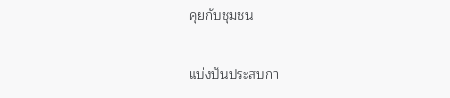คุยกับชุมชน

แบ่งปันประสบกา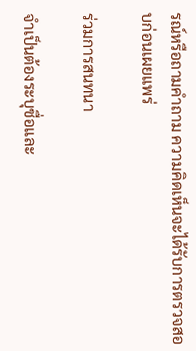รณ์หรือถามคำถาม ความคิดเห็นจะได้รับการตรวจสอบก่อนเผยแพร่

ร่วมการสนทนา

จำเป็นต้องระบุชื่อและ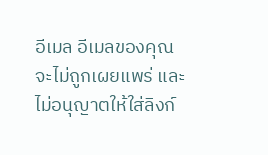อีเมล อีเมลของคุณจะไม่ถูกเผยแพร่ และไม่อนุญาตให้ใส่ลิงก์